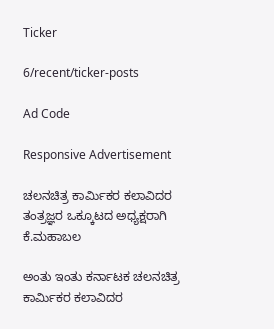Ticker

6/recent/ticker-posts

Ad Code

Responsive Advertisement

ಚಲನಚಿತ್ರ ಕಾರ್ಮಿಕರ ಕಲಾವಿದರ ತಂತ್ರಜ್ಞರ ಒಕ್ಕೂಟದ ಅಧ್ಯಕ್ಷರಾಗಿ ಕೆ.ಮಹಾಬಲ

ಅಂತು ಇಂತು ಕರ್ನಾಟಕ ಚಲನಚಿತ್ರ ಕಾರ್ಮಿಕರ ಕಲಾವಿದರ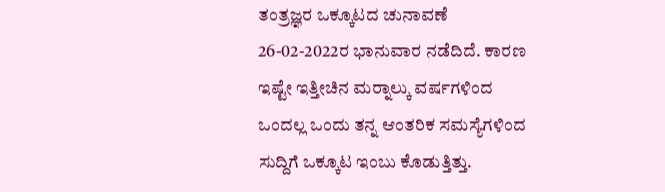ತಂತ್ರಜ್ಞರ ಒಕ್ಕೂಟದ ಚುನಾವಣೆ 26-02-2022ರ ಭಾನುವಾರ ನಡೆದಿದೆ. ಕಾರಣ ಇಷ್ಟೇ ಇತ್ತೀಚಿನ ಮರ‍್ನಾಲ್ಕು ವರ್ಷಗಳಿಂದ ಒಂದಲ್ಲ ಒಂದು ತನ್ನ ಆಂತರಿಕ ಸಮಸ್ಯೆಗಳಿಂದ ಸುದ್ದಿಗೆ ಒಕ್ಕೂಟ ಇಂಬು ಕೊಡುತ್ತಿತ್ತು.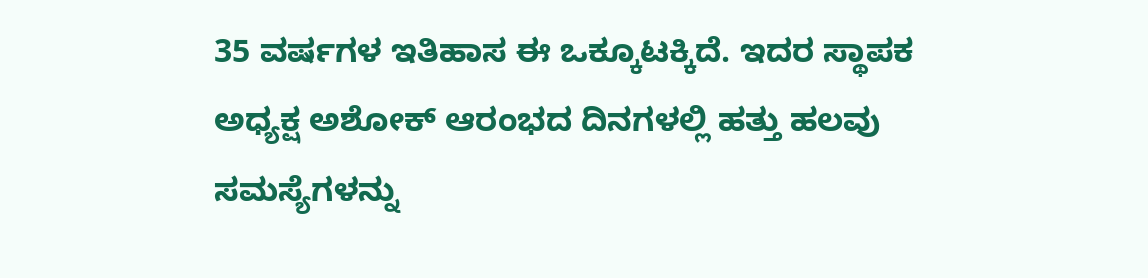35 ವರ್ಷಗಳ ಇತಿಹಾಸ ಈ ಒಕ್ಕೂಟಕ್ಕಿದೆ. ಇದರ ಸ್ಥಾಪಕ ಅಧ್ಯಕ್ಷ ಅಶೋಕ್ ಆರಂಭದ ದಿನಗಳಲ್ಲಿ ಹತ್ತು ಹಲವು ಸಮಸ್ಯೆಗಳನ್ನು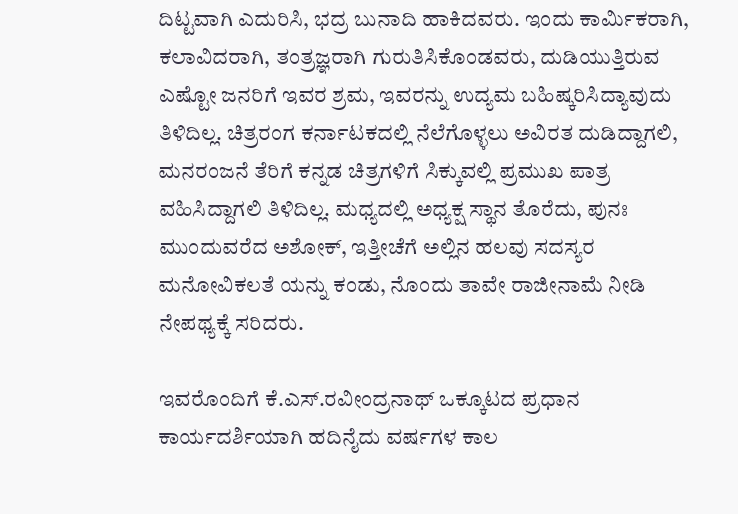ದಿಟ್ಟವಾಗಿ ಎದುರಿಸಿ, ಭದ್ರ ಬುನಾದಿ ಹಾಕಿದವರು. ಇಂದು ಕಾರ್ಮಿಕರಾಗಿ, ಕಲಾವಿದರಾಗಿ, ತಂತ್ರಜ್ಞರಾಗಿ ಗುರುತಿಸಿಕೊಂಡವರು, ದುಡಿಯುತ್ತಿರುವ ಎಷ್ಟೋ ಜನರಿಗೆ ಇವರ ಶ್ರಮ, ಇವರನ್ನು ಉದ್ಯಮ ಬಹಿಷ್ಕರಿಸಿದ್ಯಾವುದು ತಿಳಿದಿಲ್ಲ. ಚಿತ್ರರಂಗ ಕರ್ನಾಟಕದಲ್ಲಿ ನೆಲೆಗೊಳ್ಳಲು ಅವಿರತ ದುಡಿದ್ದಾಗಲಿ, ಮನರಂಜನೆ ತೆರಿಗೆ ಕನ್ನಡ ಚಿತ್ರಗಳಿಗೆ ಸಿಕ್ಕುವಲ್ಲಿ ಪ್ರಮುಖ ಪಾತ್ರ ವಹಿಸಿದ್ದಾಗಲಿ ತಿಳಿದಿಲ್ಲ. ಮಧ್ಯದಲ್ಲಿ ಅಧ್ಯಕ್ಷ ಸ್ಥಾನ ತೊರೆದು, ಪುನಃ ಮುಂದುವರೆದ ಅಶೋಕ್, ಇತ್ತೀಚೆಗೆ ಅಲ್ಲಿನ ಹಲವು ಸದಸ್ಯರ ಮನೋವಿಕಲತೆ ಯನ್ನು ಕಂಡು, ನೊಂದು ತಾವೇ ರಾಜೀನಾಮೆ ನೀಡಿ ನೇಪಥ್ಯಕ್ಕೆ ಸರಿದರು.

ಇವರೊಂದಿಗೆ ಕೆ.ಎಸ್.ರವೀಂದ್ರನಾಥ್ ಒಕ್ಕೂಟದ ಪ್ರಧಾನ ಕಾರ್ಯದರ್ಶಿಯಾಗಿ ಹದಿನೈದು ವರ್ಷಗಳ ಕಾಲ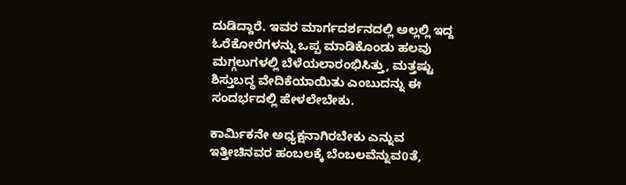ದುಡಿದ್ದಾರೆ. ಇವರ ಮಾರ್ಗದರ್ಶನದಲ್ಲಿ ಅಲ್ಲಲ್ಲಿ ಇದ್ದ ಓರೆಕೋರೆಗಳನ್ನು ಒಪ್ಪ ಮಾಡಿಕೊಂಡು ಹಲವು ಮಗ್ಗಲುಗಳಲ್ಲಿ ಬೆಳೆಯಲಾರಂಭಿಸಿತ್ತು, ಮತ್ತಷ್ಟು ಶಿಸ್ತುಬದ್ಧ ವೇದಿಕೆಯಾಯಿತು ಎಂಬುದನ್ನು ಈ ಸಂದರ್ಭದಲ್ಲಿ ಹೇಳಲೇಬೇಕು.

ಕಾರ್ಮಿಕನೇ ಅಧ್ಯಕ್ಷನಾಗಿರಬೇಕು ಎನ್ನುವ ಇತ್ತೀಚಿನವರ ಹಂಬಲಕ್ಕೆ ಬೆಂಬಲವೆನ್ನುವ0ತೆ,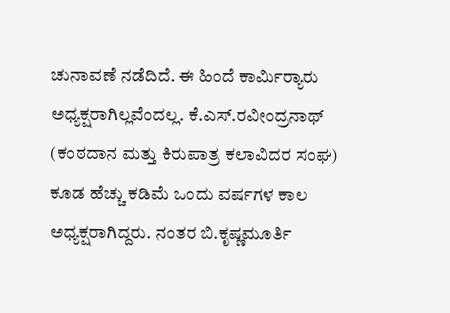ಚುನಾವಣೆ ನಡೆದಿದೆ. ಈ ಹಿಂದೆ ಕಾರ್ಮಿರ‍್ಯಾರು ಅಧ್ಯಕ್ಷರಾಗಿಲ್ಲವೆಂದಲ್ಲ. ಕೆ.ಎಸ್.ರವೀಂದ್ರನಾಥ್ (ಕಂಠದಾನ ಮತ್ತು ಕಿರುಪಾತ್ರ ಕಲಾವಿದರ ಸಂಘ) ಕೂಡ ಹೆಚ್ಚು ಕಡಿಮೆ ಒಂದು ವರ್ಷಗಳ ಕಾಲ ಅಧ್ಯಕ್ಷರಾಗಿದ್ದರು. ನಂತರ ಬಿ.ಕೃಷ್ಣಮೂರ್ತಿ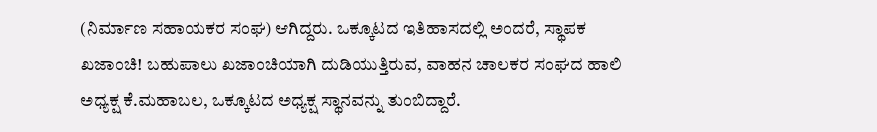(ನಿರ್ಮಾಣ ಸಹಾಯಕರ ಸಂಘ) ಆಗಿದ್ದರು. ಒಕ್ಕೂಟದ ಇತಿಹಾಸದಲ್ಲಿ ಅಂದರೆ, ಸ್ಥಾಪಕ ಖಜಾಂಚಿ! ಬಹುಪಾಲು ಖಜಾಂಚಿಯಾಗಿ ದುಡಿಯುತ್ತಿರುವ, ವಾಹನ ಚಾಲಕರ ಸಂಘದ ಹಾಲಿ ಅಧ್ಯಕ್ಷ ಕೆ.ಮಹಾಬಲ, ಒಕ್ಕೂಟದ ಅಧ್ಯಕ್ಷ ಸ್ಥಾನವನ್ನು ತುಂಬಿದ್ದಾರೆ.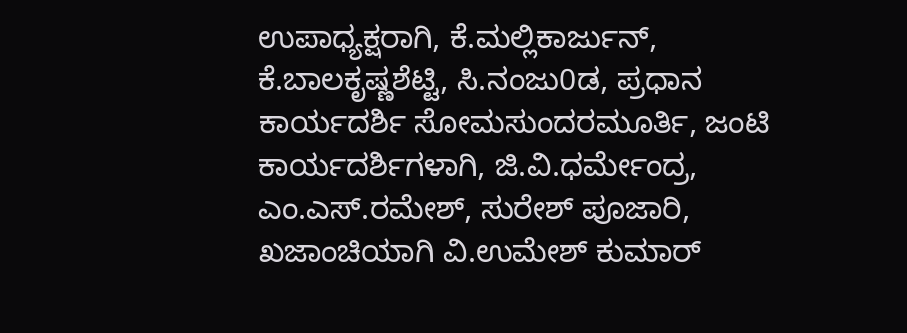ಉಪಾಧ್ಯಕ್ಷರಾಗಿ, ಕೆ.ಮಲ್ಲಿಕಾರ್ಜುನ್, ಕೆ.ಬಾಲಕೃಷ್ಣಶೆಟ್ಟಿ, ಸಿ.ನಂಜು0ಡ, ಪ್ರಧಾನ ಕಾರ್ಯದರ್ಶಿ ಸೋಮಸುಂದರಮೂರ್ತಿ, ಜಂಟಿ ಕಾರ್ಯದರ್ಶಿಗಳಾಗಿ, ಜಿ.ವಿ.ಧರ್ಮೇಂದ್ರ, ಎಂ.ಎಸ್.ರಮೇಶ್, ಸುರೇಶ್ ಪೂಜಾರಿ, ಖಜಾಂಚಿಯಾಗಿ ವಿ.ಉಮೇಶ್ ಕುಮಾರ್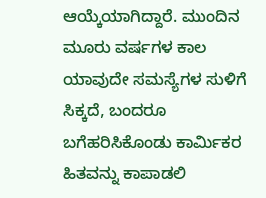ಆಯ್ಕೆಯಾಗಿದ್ದಾರೆ. ಮುಂದಿನ ಮೂರು ವರ್ಷಗಳ ಕಾಲ ಯಾವುದೇ ಸಮಸ್ಯೆಗಳ ಸುಳಿಗೆ ಸಿಕ್ಕದೆ, ಬಂದರೂ ಬಗೆಹರಿಸಿಕೊಂಡು ಕಾರ್ಮಿಕರ ಹಿತವನ್ನು ಕಾಪಾಡಲಿ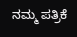ನಮ್ಮ ಪತ್ರಿಕೆ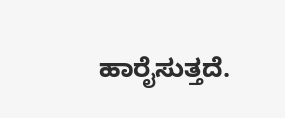ಹಾರೈಸುತ್ತದೆ.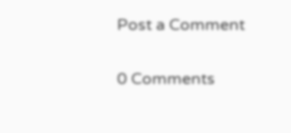Post a Comment

0 Comments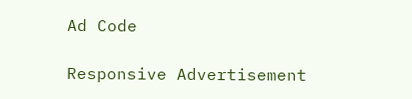Ad Code

Responsive Advertisement